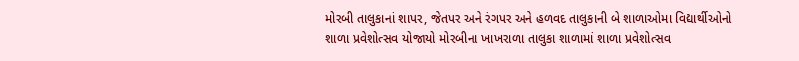મોરબી તાલુકાનાં શાપર, જેતપર અને રંગપર અને હળવદ તાલુકાની બે શાળાઓમા વિદ્યાર્થીઓનો શાળા પ્રવેશોત્સવ યોજાયો મોરબીના ખાખરાળા તાલુકા શાળામાં શાળા પ્રવેશોત્સવ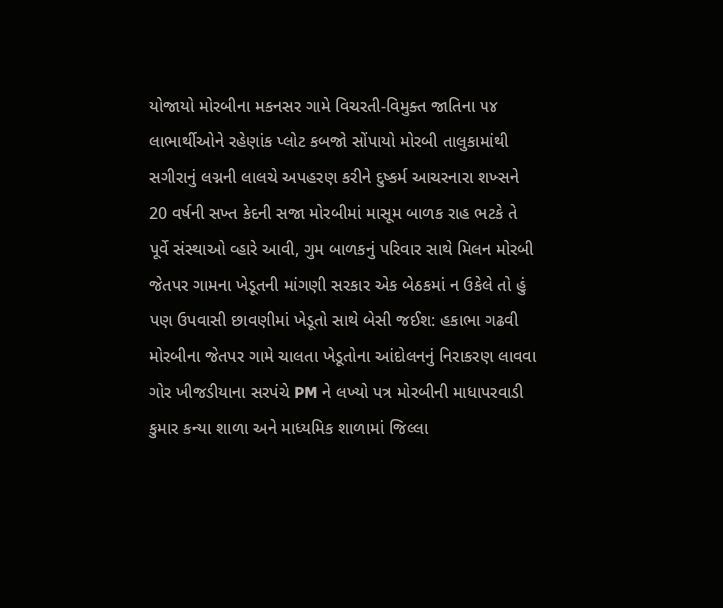યોજાયો મોરબીના મકનસર ગામે વિચરતી-વિમુક્ત જાતિના ૫૪ લાભાર્થીઓને રહેણાંક પ્લોટ કબજો સોંપાયો મોરબી તાલુકામાંથી સગીરાનું લગ્નની લાલચે અપહરણ કરીને દુષ્કર્મ આચરનારા શખ્સને 20 વર્ષની સખ્ત કેદની સજા મોરબીમાં માસૂમ બાળક રાહ ભટકે તે પૂર્વે સંસ્થાઓ વ્હારે આવી, ગુમ બાળકનું પરિવાર સાથે મિલન મોરબી જેતપર ગામના ખેડૂતની માંગણી સરકાર એક બેઠકમાં ન ઉકેલે તો હું પણ ઉપવાસી છાવણીમાં ખેડૂતો સાથે બેસી જઈશ: હકાભા ગઢવી મોરબીના જેતપર ગામે ચાલતા ખેડૂતોના આંદોલનનું નિરાકરણ લાવવા ગોર ખીજડીયાના સરપંચે PM ને લખ્યો પત્ર મોરબીની માધાપરવાડી કુમાર કન્યા શાળા અને માધ્યમિક શાળામાં જિલ્લા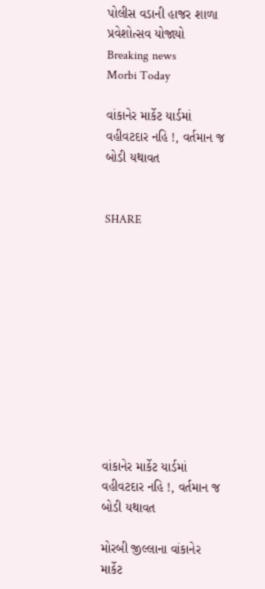પોલીસ વડાની હાજર શાળા પ્રવેશોત્સવ યોજાયો
Breaking news
Morbi Today

વાંકાનેર માર્કેટ યાર્ડમાં વહીવટદાર નહિ !, વર્તમાન જ બોડી યથાવત


SHARE











વાંકાનેર માર્કેટ યાર્ડમાં વહીવટદાર નહિ !, વર્તમાન જ બોડી યથાવત

મોરબી જીલ્લાના વાંકાનેર માર્કેટ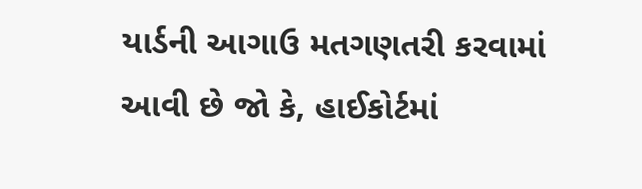યાર્ડની આગાઉ મતગણતરી કરવામાં આવી છે જો કે, હાઈકોર્ટમાં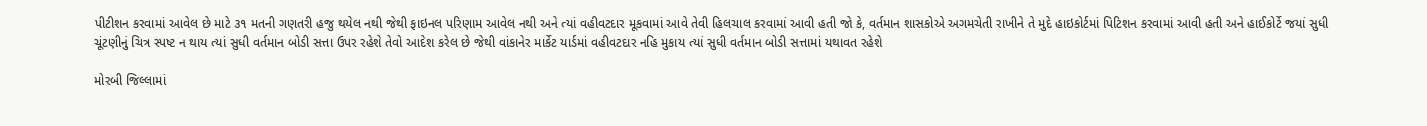પીટીશન કરવામાં આવેલ છે માટે ૩૧ મતની ગણતરી હજુ થયેલ નથી જેથી ફાઇનલ પરિણામ આવેલ નથી અને ત્યાં વહીવટદાર મૂકવામાં આવે તેવી હિલચાલ કરવામાં આવી હતી જો કે, વર્તમાન શાસકોએ અગમચેતી રાખીને તે મુદે હાઇકોર્ટમાં પિટિશન કરવામાં આવી હતી અને હાઈકોર્ટે જયાં સુધી ચૂંટણીનું ચિત્ર સ્પષ્ટ ન થાય ત્યાં સુધી વર્તમાન બોડી સત્તા ઉપર રહેશે તેવો આદેશ કરેલ છે જેથી વાંકાનેર માર્કેટ યાર્ડમાં વહીવટદાર નહિ મુકાય ત્યાં સુધી વર્તમાન બોડી સત્તામાં યથાવત રહેશે

મોરબી જિલ્લામાં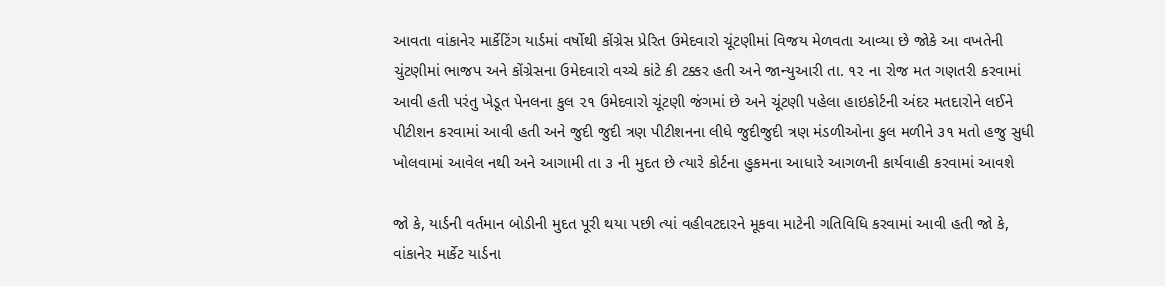આવતા વાંકાનેર માર્કેટિંગ યાર્ડમાં વર્ષોથી કોંગ્રેસ પ્રેરિત ઉમેદવારો ચૂંટણીમાં વિજય મેળવતા આવ્યા છે જોકે આ વખતેની ચુંટણીમાં ભાજપ અને કોંગ્રેસના ઉમેદવારો વચ્ચે કાંટે કી ટક્કર હતી અને જાન્યુઆરી તા. ૧૨ ના રોજ મત ગણતરી કરવામાં આવી હતી પરંતુ ખેડૂત પેનલના કુલ ૨૧ ઉમેદવારો ચૂંટણી જંગમાં છે અને ચૂંટણી પહેલા હાઇકોર્ટની અંદર મતદારોને લઈને પીટીશન કરવામાં આવી હતી અને જુદી જુદી ત્રણ પીટીશનના લીધે જુદીજુદી ત્રણ મંડળીઓના કુલ મળીને ૩૧ મતો હજુ સુધી ખોલવામાં આવેલ નથી અને આગામી તા ૩ ની મુદત છે ત્યારે કોર્ટના હુકમના આધારે આગળની કાર્યવાહી કરવામાં આવશે

જો કે, યાર્ડની વર્તમાન બોડીની મુદત પૂરી થયા પછી ત્યાં વહીવટદારને મૂકવા માટેની ગતિવિધિ કરવામાં આવી હતી જો કે, વાંકાનેર માર્કેટ યાર્ડના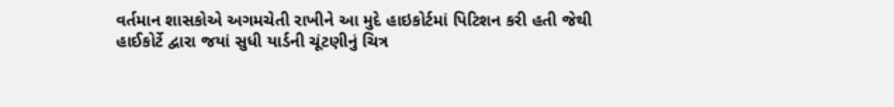વર્તમાન શાસકોએ અગમચેતી રાખીને આ મુદે હાઇકોર્ટમાં પિટિશન કરી હતી જેથી હાઈકોર્ટે દ્વારા જયાં સુધી યાર્ડની ચૂંટણીનું ચિત્ર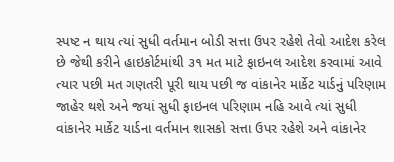સ્પષ્ટ ન થાય ત્યાં સુધી વર્તમાન બોડી સત્તા ઉપર રહેશે તેવો આદેશ કરેલ છે જેથી કરીને હાઇકોર્ટમાંથી ૩૧ મત માટે ફાઇનલ આદેશ કરવામાં આવે ત્યાર પછી મત ગણતરી પૂરી થાય પછી જ વાંકાનેર માર્કેટ યાર્ડનું પરિણામ જાહેર થશે અને જયાં સુધી ફાઇનલ પરિણામ નહિ આવે ત્યાં સુધી વાંકાનેર માર્કેટ યાર્ડના વર્તમાન શાસકો સત્તા ઉપર રહેશે અને વાંકાનેર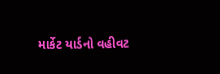માર્કેટ યાર્ડનો વહીવટ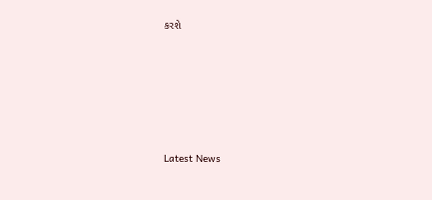કરશે






Latest News